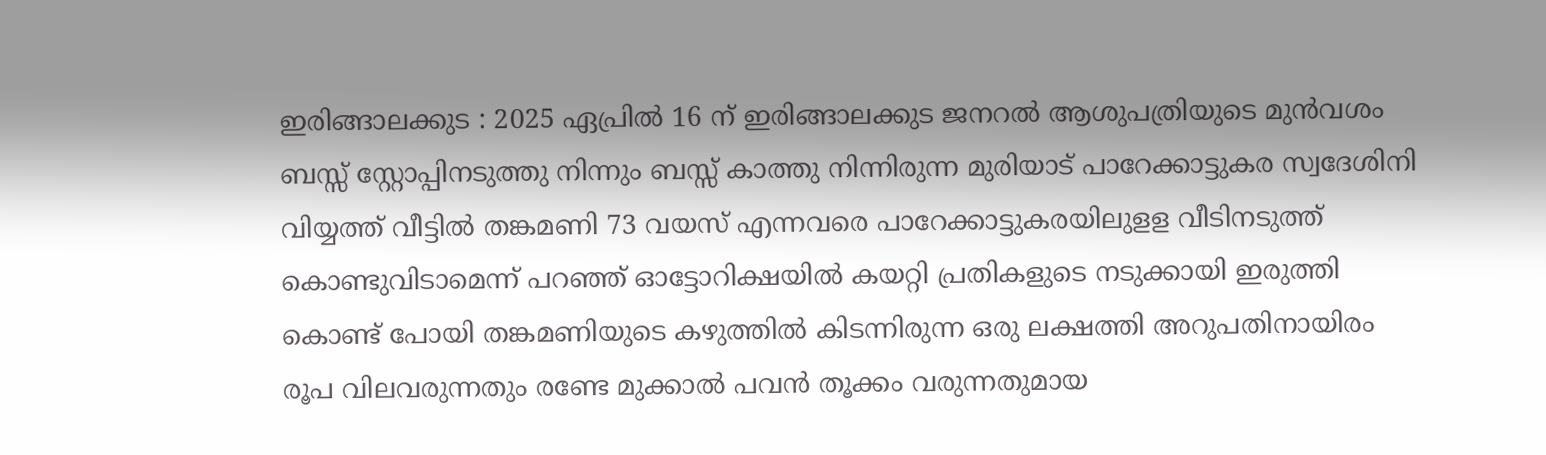ഇരിങ്ങാലക്കുട : 2025 ഏപ്രിൽ 16 ന് ഇരിങ്ങാലക്കുട ജനറൽ ആശുപത്രിയുടെ മുൻവശം ബസ്സ് സ്റ്റോപ്പിനടുത്തു നിന്നും ബസ്സ് കാത്തു നിന്നിരുന്ന മുരിയാട് പാറേക്കാട്ടുകര സ്വദേശിനി വിയ്യത്ത് വീട്ടിൽ തങ്കമണി 73 വയസ് എന്നവരെ പാറേക്കാട്ടുകരയിലുളള വീടിനടുത്ത് കൊണ്ടുവിടാമെന്ന് പറഞ്ഞ് ഓട്ടോറിക്ഷയിൽ കയറ്റി പ്രതികളുടെ നടുക്കായി ഇരുത്തി കൊണ്ട് പോയി തങ്കമണിയുടെ കഴുത്തിൽ കിടന്നിരുന്ന ഒരു ലക്ഷത്തി അറുപതിനായിരം രൂപ വിലവരുന്നതും രണ്ടേ മുക്കാൽ പവൻ തൂക്കം വരുന്നതുമായ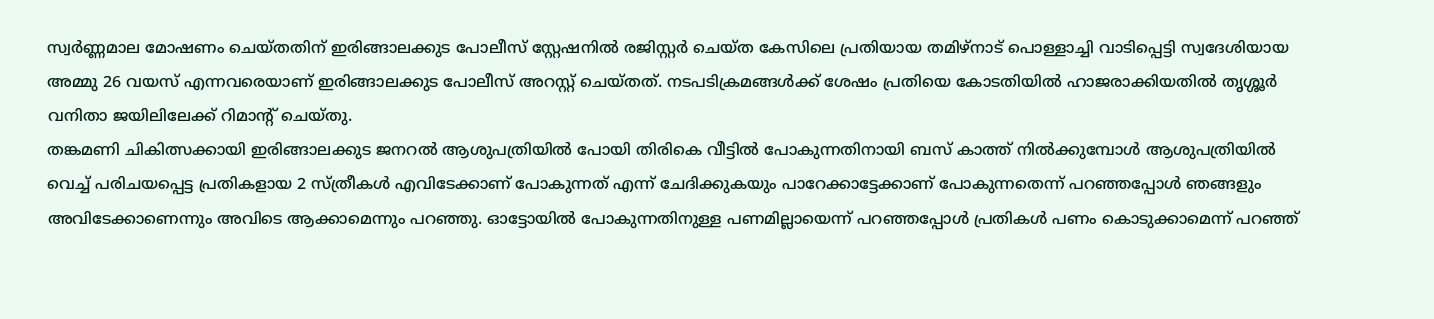സ്വർണ്ണമാല മോഷണം ചെയ്തതിന് ഇരിങ്ങാലക്കുട പോലീസ് സ്റ്റേഷനിൽ രജിസ്റ്റർ ചെയ്ത കേസിലെ പ്രതിയായ തമിഴ്നാട് പൊള്ളാച്ചി വാടിപ്പെട്ടി സ്വദേശിയായ അമ്മു 26 വയസ് എന്നവരെയാണ് ഇരിങ്ങാലക്കുട പോലീസ് അറസ്റ്റ് ചെയ്തത്. നടപടിക്രമങ്ങൾക്ക് ശേഷം പ്രതിയെ കോടതിയിൽ ഹാജരാക്കിയതിൽ തൃശ്ശൂർ വനിതാ ജയിലിലേക്ക് റിമാന്റ് ചെയ്തു.
തങ്കമണി ചികിത്സക്കായി ഇരിങ്ങാലക്കുട ജനറൽ ആശുപത്രിയിൽ പോയി തിരികെ വീട്ടിൽ പോകുന്നതിനായി ബസ് കാത്ത് നിൽക്കുമ്പോൾ ആശുപത്രിയിൽ വെച്ച് പരിചയപ്പെട്ട പ്രതികളായ 2 സ്ത്രീകൾ എവിടേക്കാണ് പോകുന്നത് എന്ന് ചേദിക്കുകയും പാറേക്കാട്ടേക്കാണ് പോകുന്നതെന്ന് പറഞ്ഞപ്പോൾ ഞങ്ങളും അവിടേക്കാണെന്നും അവിടെ ആക്കാമെന്നും പറഞ്ഞു. ഓട്ടോയിൽ പോകുന്നതിനുള്ള പണമില്ലായെന്ന് പറഞ്ഞപ്പോൾ പ്രതികൾ പണം കൊടുക്കാമെന്ന് പറഞ്ഞ്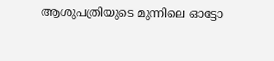ആശുപത്രിയുടെ മുന്നിലെ ഓട്ടോ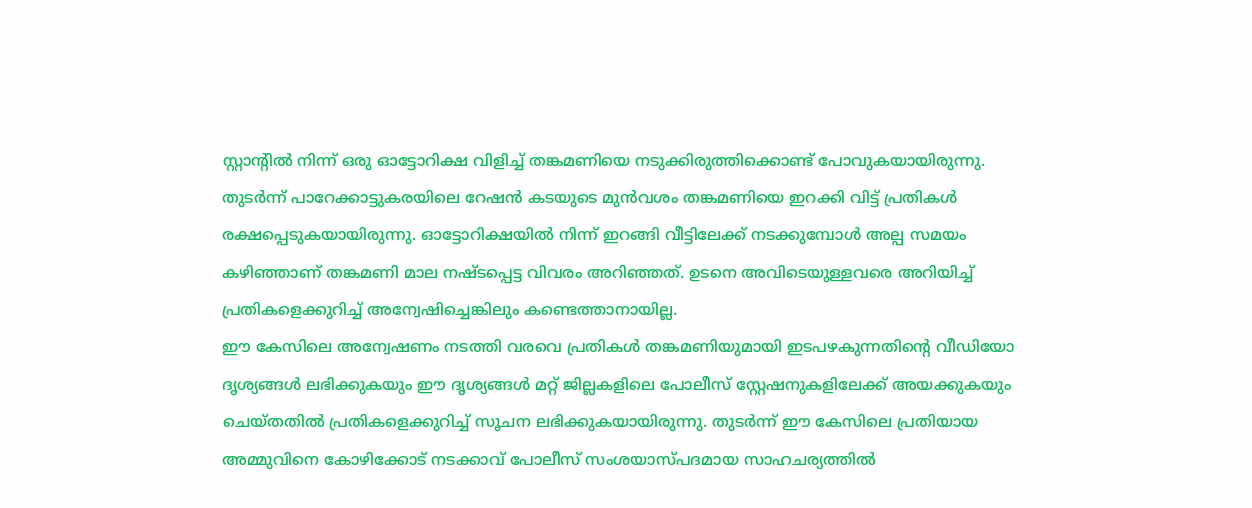സ്റ്റാന്റിൽ നിന്ന് ഒരു ഓട്ടോറിക്ഷ വിളിച്ച് തങ്കമണിയെ നടുക്കിരുത്തിക്കൊണ്ട് പോവുകയായിരുന്നു. തുടർന്ന് പാറേക്കാട്ടുകരയിലെ റേഷൻ കടയുടെ മുൻവശം തങ്കമണിയെ ഇറക്കി വിട്ട് പ്രതികൾ രക്ഷപ്പെടുകയായിരുന്നു. ഓട്ടോറിക്ഷയിൽ നിന്ന് ഇറങ്ങി വീട്ടിലേക്ക് നടക്കുമ്പോൾ അല്പ സമയം കഴിഞ്ഞാണ് തങ്കമണി മാല നഷ്ടപ്പെട്ട വിവരം അറിഞ്ഞത്. ഉടനെ അവിടെയുള്ളവരെ അറിയിച്ച് പ്രതികളെക്കുറിച്ച് അന്വേഷിച്ചെങ്കിലും കണ്ടെത്താനായില്ല.
ഈ കേസിലെ അന്വേഷണം നടത്തി വരവെ പ്രതികൾ തങ്കമണിയുമായി ഇടപഴകുന്നതിന്റെ വീഡിയോ ദൃശ്യങ്ങൾ ലഭിക്കുകയും ഈ ദൃശ്യങ്ങൾ മറ്റ് ജില്ലകളിലെ പോലീസ് സ്റ്റേഷനുകളിലേക്ക് അയക്കുകയും ചെയ്തതിൽ പ്രതികളെക്കുറിച്ച് സൂചന ലഭിക്കുകയായിരുന്നു. തുടർന്ന് ഈ കേസിലെ പ്രതിയായ അമ്മുവിനെ കോഴിക്കോട് നടക്കാവ് പോലീസ് സംശയാസ്പദമായ സാഹചര്യത്തിൽ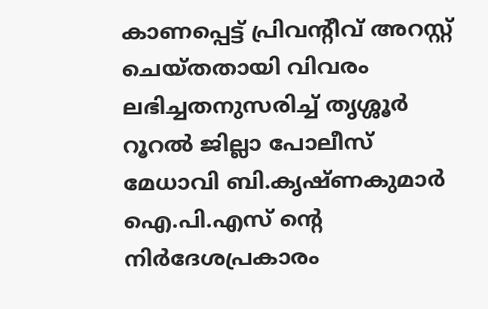കാണപ്പെട്ട് പ്രിവന്റീവ് അറസ്റ്റ് ചെയ്തതായി വിവരം ലഭിച്ചതനുസരിച്ച് തൃശ്ശൂർ റൂറൽ ജില്ലാ പോലീസ് മേധാവി ബി.കൃഷ്ണകുമാർ ഐ.പി.എസ് ന്റെ നിർദേശപ്രകാരം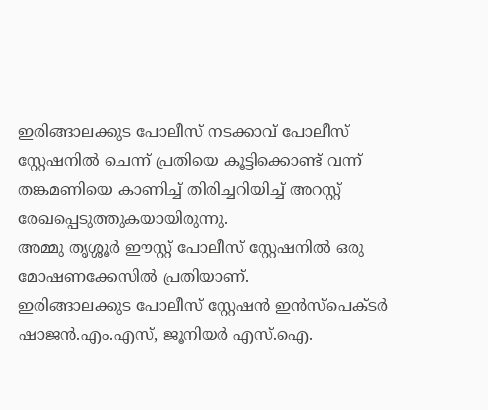ഇരിങ്ങാലക്കുട പോലീസ് നടക്കാവ് പോലീസ് സ്റ്റേഷനിൽ ചെന്ന് പ്രതിയെ കൂട്ടിക്കൊണ്ട് വന്ന് തങ്കമണിയെ കാണിച്ച് തിരിച്ചറിയിച്ച് അറസ്റ്റ് രേഖപ്പെടുത്തുകയായിരുന്നു.
അമ്മു തൃശ്ശൂർ ഈസ്റ്റ് പോലീസ് സ്റ്റേഷനിൽ ഒരു മോഷണക്കേസിൽ പ്രതിയാണ്.
ഇരിങ്ങാലക്കുട പോലീസ് സ്റ്റേഷൻ ഇൻസ്പെക്ടർ ഷാജൻ.എം.എസ്, ജൂനിയർ എസ്.ഐ.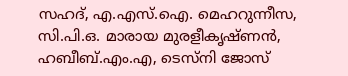സഹദ്, എ.എസ്.ഐ. മെഹറുന്നീസ, സി.പി.ഒ. മാരായ മുരളീകൃഷ്ണൻ, ഹബീബ്.എം.എ, ടെസ്നി ജോസ്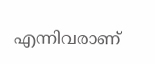എന്നിവരാണ്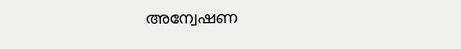അന്വേഷണ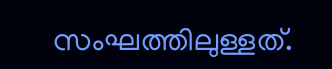സംഘത്തിലുള്ളത്.